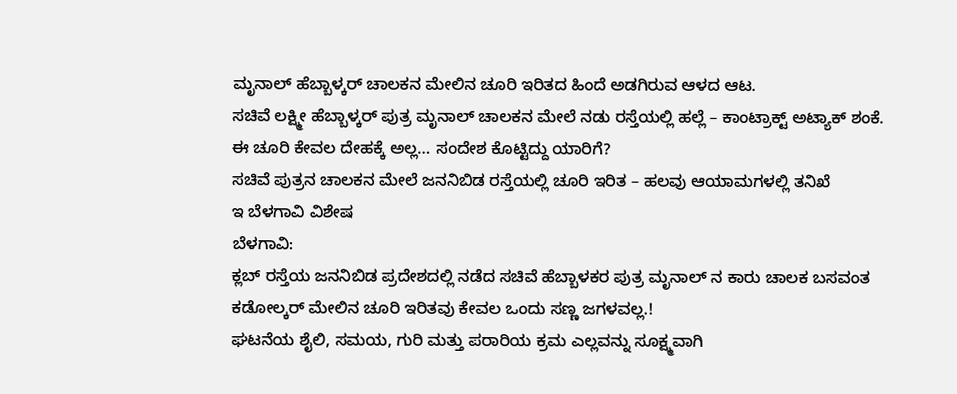ಮೃನಾಲ್ ಹೆಬ್ಬಾಳ್ಕರ್ ಚಾಲಕನ ಮೇಲಿನ ಚೂರಿ ಇರಿತದ ಹಿಂದೆ ಅಡಗಿರುವ ಆಳದ ಆಟ.
ಸಚಿವೆ ಲಕ್ಷ್ಮೀ ಹೆಬ್ಬಾಳ್ಕರ್ ಪುತ್ರ ಮೃನಾಲ್ ಚಾಲಕನ ಮೇಲೆ ನಡು ರಸ್ತೆಯಲ್ಲಿ ಹಲ್ಲೆ – ಕಾಂಟ್ರಾಕ್ಟ್ ಅಟ್ಯಾಕ್ ಶಂಕೆ.
ಈ ಚೂರಿ ಕೇವಲ ದೇಹಕ್ಕೆ ಅಲ್ಲ… ಸಂದೇಶ ಕೊಟ್ಟಿದ್ದು ಯಾರಿಗೆ?
ಸಚಿವೆ ಪುತ್ರನ ಚಾಲಕನ ಮೇಲೆ ಜನನಿಬಿಡ ರಸ್ತೆಯಲ್ಲಿ ಚೂರಿ ಇರಿತ – ಹಲವು ಆಯಾಮಗಳಲ್ಲಿ ತನಿಖೆ
ಇ ಬೆಳಗಾವಿ ವಿಶೇಷ
ಬೆಳಗಾವಿ:
ಕ್ಲಬ್ ರಸ್ತೆಯ ಜನನಿಬಿಡ ಪ್ರದೇಶದಲ್ಲಿ ನಡೆದ ಸಚಿವೆ ಹೆಬ್ಬಾಳಕರ ಪುತ್ರ ಮೃನಾಲ್ ನ ಕಾರು ಚಾಲಕ ಬಸವಂತ ಕಡೋಲ್ಕರ್ ಮೇಲಿನ ಚೂರಿ ಇರಿತವು ಕೇವಲ ಒಂದು ಸಣ್ಣ ಜಗಳವಲ್ಲ.!
ಘಟನೆಯ ಶೈಲಿ, ಸಮಯ, ಗುರಿ ಮತ್ತು ಪರಾರಿಯ ಕ್ರಮ ಎಲ್ಲವನ್ನು ಸೂಕ್ಷ್ಮವಾಗಿ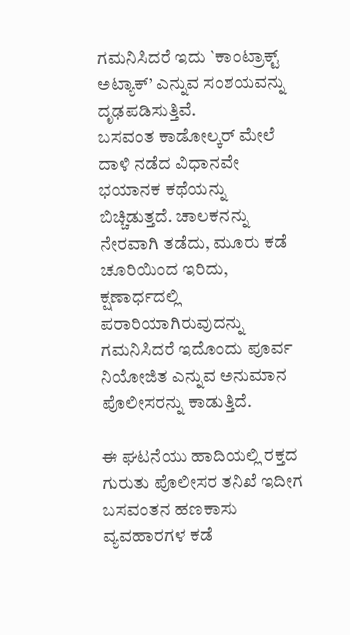ಗಮನಿಸಿದರೆ ಇದು `ಕಾಂಟ್ರಾಕ್ಟ್ ಅಟ್ಯಾಕ್’ ಎನ್ನುವ ಸಂಶಯವನ್ನು ದೃಢಪಡಿಸುತ್ತಿವೆ.
ಬಸವಂತ ಕಾಡೋಲ್ಕರ್ ಮೇಲೆ ದಾಳಿ ನಡೆದ ವಿಧಾನವೇ ಭಯಾನಕ ಕಥೆಯನ್ನು ಬಿಚ್ಚಿಡುತ್ತದೆ. ಚಾಲಕನನ್ನು ನೇರವಾಗಿ ತಡೆದು, ಮೂರು ಕಡೆ ಚೂರಿಯಿಂದ ಇರಿದು, ಕ್ಷಣಾರ್ಧದಲ್ಲಿ ಪರಾರಿಯಾಗಿರುವುದನ್ನು ಗಮನಿಸಿದರೆ ಇದೊಂದು ಪೂರ್ವ ನಿಯೋಜಿತ ಎನ್ನುವ ಅನುಮಾನ ಪೊಲೀಸರನ್ನು ಕಾಡುತ್ತಿದೆ.

ಈ ಘಟನೆಯು ಹಾದಿಯಲ್ಲಿ ರಕ್ತದ ಗುರುತು ಪೊಲೀಸರ ತನಿಖೆ ಇದೀಗ ಬಸವಂತನ ಹಣಕಾಸು ವ್ಯವಹಾರಗಳ ಕಡೆ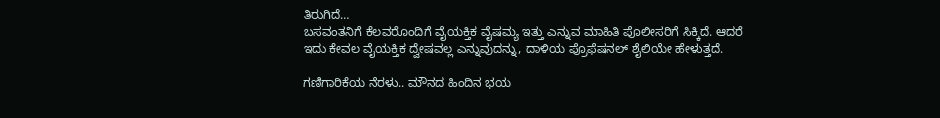ತಿರುಗಿದೆ…
ಬಸವಂತನಿಗೆ ಕೆಲವರೊಂದಿಗೆ ವೈಯಕ್ತಿಕ ವೈಷಮ್ಯ ಇತ್ತು ಎನ್ನುವ ಮಾಹಿತಿ ಪೊಲೀಸರಿಗೆ ಸಿಕ್ಕಿದೆ. ಆದರೆ ಇದು ಕೇವಲ ವೈಯಕ್ತಿಕ ದ್ವೇಷವಲ್ಲ ಎನ್ನುವುದನ್ನು, ದಾಳಿಯ ಪ್ರೊಫೆಷನಲ್ ಶೈಲಿಯೇ ಹೇಳುತ್ತದೆ.

ಗಣಿಗಾರಿಕೆಯ ನೆರಳು.. ಮೌನದ ಹಿಂದಿನ ಭಯ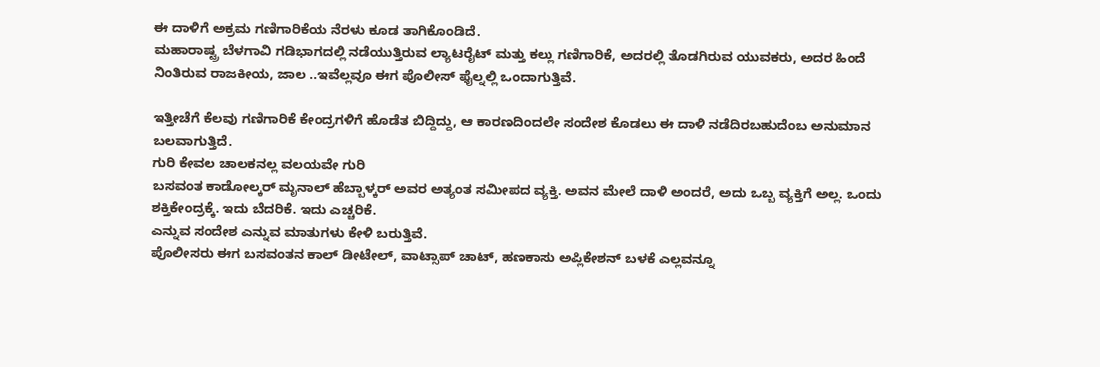ಈ ದಾಳಿಗೆ ಅಕ್ರಮ ಗಣಿಗಾರಿಕೆಯ ನೆರಳು ಕೂಡ ತಾಗಿಕೊಂಡಿದೆ.
ಮಹಾರಾಷ್ಟ್ರ ಬೆಳಗಾವಿ ಗಡಿಭಾಗದಲ್ಲಿ ನಡೆಯುತ್ತಿರುವ ಲ್ಯಾಟರೈಟ್ ಮತ್ತು ಕಲ್ಲು ಗಣಿಗಾರಿಕೆ, ಅದರಲ್ಲಿ ತೊಡಗಿರುವ ಯುವಕರು, ಅದರ ಹಿಂದೆ ನಿಂತಿರುವ ರಾಜಕೀಯ, ಜಾಲ ..ಇವೆಲ್ಲವೂ ಈಗ ಪೊಲೀಸ್ ಫೈಲ್ನಲ್ಲಿ ಒಂದಾಗುತ್ತಿವೆ.

ಇತ್ತೀಚೆಗೆ ಕೆಲವು ಗಣಿಗಾರಿಕೆ ಕೇಂದ್ರಗಳಿಗೆ ಹೊಡೆತ ಬಿದ್ದಿದ್ದು, ಆ ಕಾರಣದಿಂದಲೇ ಸಂದೇಶ ಕೊಡಲು ಈ ದಾಳಿ ನಡೆದಿರಬಹುದೆಂಬ ಅನುಮಾನ ಬಲವಾಗುತ್ತಿದೆ.
ಗುರಿ ಕೇವಲ ಚಾಲಕನಲ್ಲ ವಲಯವೇ ಗುರಿ
ಬಸವಂತ ಕಾಡೋಲ್ಕರ್ ಮೃನಾಲ್ ಹೆಬ್ಬಾಳ್ಕರ್ ಅವರ ಅತ್ಯಂತ ಸಮೀಪದ ವ್ಯಕ್ತಿ. ಅವನ ಮೇಲೆ ದಾಳಿ ಅಂದರೆ, ಅದು ಒಬ್ಬ ವ್ಯಕ್ತಿಗೆ ಅಲ್ಲ. ಒಂದು ಶಕ್ತಿಕೇಂದ್ರಕ್ಕೆ. ಇದು ಬೆದರಿಕೆ. ಇದು ಎಚ್ಚರಿಕೆ.
ಎನ್ನುವ ಸಂದೇಶ ಎನ್ನುವ ಮಾತುಗಳು ಕೇಳಿ ಬರುತ್ತಿವೆ.
ಪೊಲೀಸರು ಈಗ ಬಸವಂತನ ಕಾಲ್ ಡೀಟೇಲ್, ವಾಟ್ಸಾಪ್ ಚಾಟ್, ಹಣಕಾಸು ಅಪ್ಲಿಕೇಶನ್ ಬಳಕೆ ಎಲ್ಲವನ್ನೂ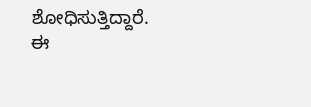ಶೋಧಿಸುತ್ತಿದ್ದಾರೆ.
ಈ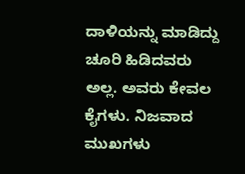ದಾಳಿಯನ್ನು ಮಾಡಿದ್ದು ಚೂರಿ ಹಿಡಿದವರು ಅಲ್ಲ. ಅವರು ಕೇವಲ ಕೈಗಳು. ನಿಜವಾದ ಮುಖಗಳು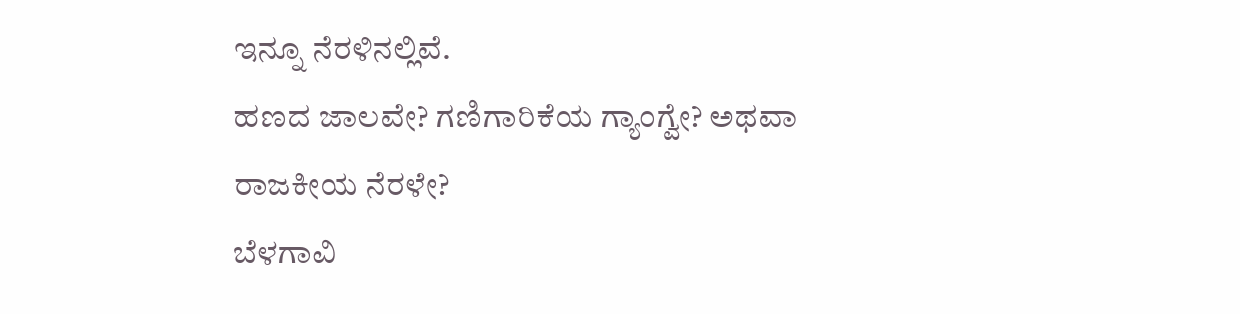ಇನ್ನೂ ನೆರಳಿನಲ್ಲಿವೆ.
ಹಣದ ಜಾಲವೇ? ಗಣಿಗಾರಿಕೆಯ ಗ್ಯಾಂಗ್ವೇ? ಅಥವಾ ರಾಜಕೀಯ ನೆರಳೇ?
ಬೆಳಗಾವಿ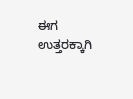ಈಗ ಉತ್ತರಕ್ಕಾಗಿ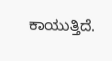ಕಾಯುತ್ತಿದೆ.